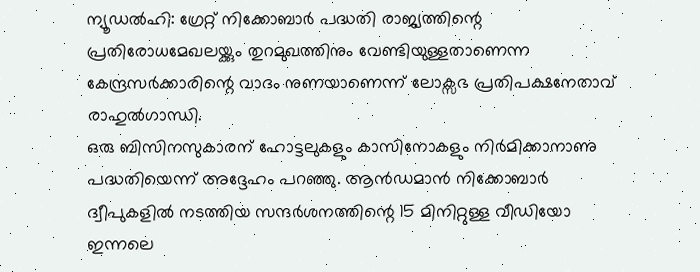ന്യൂഡൽഹി: ഗ്രേറ്റ് നിക്കോബാർ പദ്ധതി രാജ്യത്തിന്റെ പ്രതിരോധമേഖലയ്ക്കും തുറമുഖത്തിനും വേണ്ടിയുള്ളതാണെന്ന കേന്ദ്രസർക്കാരിന്റെ വാദം നുണയാണെന്ന് ലോക്സഭ പ്രതിപക്ഷനേതാവ് രാഹുൽഗാന്ധി.
ഒരു ബിസിനസുകാരന് ഹോട്ടലുകളും കാസിനോകളും നിർമിക്കാനാണു പദ്ധതിയെന്ന് അദ്ദേഹം പറഞ്ഞു. ആൻഡമാൻ നിക്കോബാർ ദ്വീപുകളിൽ നടത്തിയ സന്ദർശനത്തിന്റെ 15 മിനിറ്റുള്ള വീഡിയോ ഇന്നലെ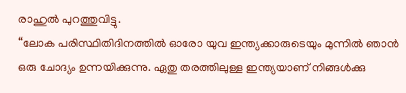രാഹുൽ പുറത്തുവിട്ടു.
“ലോക പരിസ്ഥിതിദിനത്തിൽ ഓരോ യുവ ഇന്ത്യക്കാരുടെയും മുന്നിൽ ഞാൻ ഒരു ചോദ്യം ഉന്നയിക്കുന്നു. ഏതു തരത്തിലുള്ള ഇന്ത്യയാണ് നിങ്ങൾക്കു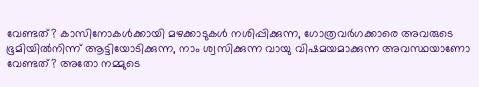വേണ്ടത്? കാസിനോകൾക്കായി മഴക്കാടുകൾ നശിപ്പിക്കുന്ന, ഗോത്രവർഗക്കാരെ അവരുടെ ഭൂമിയിൽനിന്ന് ആട്ടിയോടിക്കുന്ന, നാം ശ്വസിക്കുന്ന വായു വിഷമയമാക്കുന്ന അവസ്ഥയാണോ വേണ്ടത്? അതോ നമ്മുടെ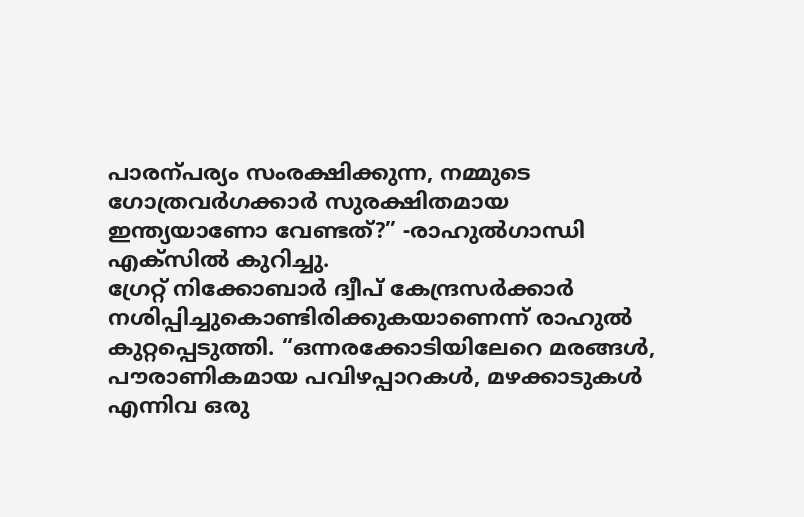പാരന്പര്യം സംരക്ഷിക്കുന്ന, നമ്മുടെ ഗോത്രവർഗക്കാർ സുരക്ഷിതമായ ഇന്ത്യയാണോ വേണ്ടത്?” -രാഹുൽഗാന്ധി എക്സിൽ കുറിച്ചു.
ഗ്രേറ്റ് നിക്കോബാർ ദ്വീപ് കേന്ദ്രസർക്കാർ നശിപ്പിച്ചുകൊണ്ടിരിക്കുകയാണെന്ന് രാഹുൽ കുറ്റപ്പെടുത്തി. “ഒന്നരക്കോടിയിലേറെ മരങ്ങൾ, പൗരാണികമായ പവിഴപ്പാറകൾ, മഴക്കാടുകൾ എന്നിവ ഒരു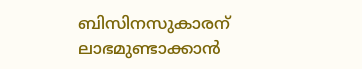ബിസിനസുകാരന് ലാഭമുണ്ടാക്കാൻ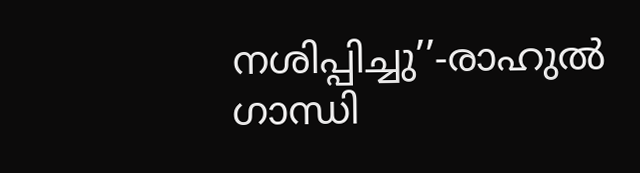നശിപ്പിച്ചു’’-രാഹുൽ ഗാന്ധി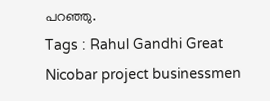പറഞ്ഞു.
Tags : Rahul Gandhi Great Nicobar project businessmen